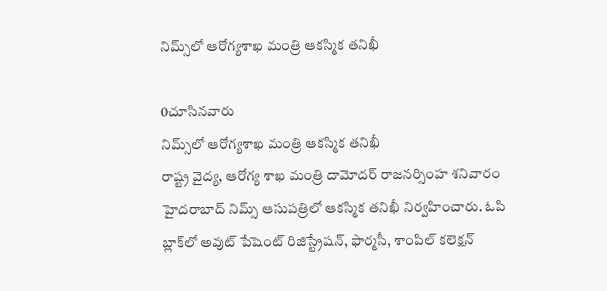నిమ్స్‌లో ఆరోగ్యశాఖ మంత్రి ఆకస్మిక తనిఖీ

0చూసినవారు
నిమ్స్‌లో ఆరోగ్యశాఖ మంత్రి ఆకస్మిక తనిఖీ
రాష్ట్ర వైద్య, ఆరోగ్య శాఖ మంత్రి దామోదర్ రాజనర్సింహ శనివారం హైదరాబాద్ నిమ్స్ ఆసుపత్రిలో ఆకస్మిక తనిఖీ నిర్వహించారు. ఓపి బ్లాక్‌లో అవుట్ పేషెంట్ రిజిస్ట్రేషన్, ఫార్మసీ, శాంపిల్ కలెక్షన్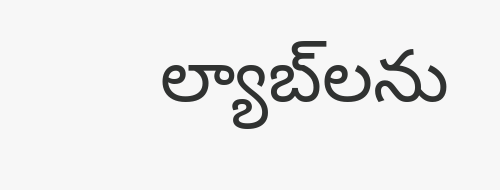ల్యాబ్‌లను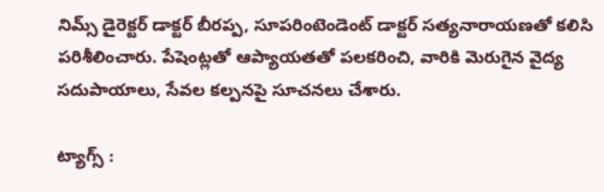నిమ్స్ డైరెక్టర్ డాక్టర్ బీరప్ప, సూపరింటెండెంట్ డాక్టర్ సత్యనారాయణతో కలిసి పరిశీలించారు. పేషెంట్లతో ఆప్యాయతతో పలకరించి, వారికి మెరుగైన వైద్య సదుపాయాలు, సేవల కల్పనపై సూచనలు చేశారు.

ట్యాగ్స్ :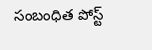సంబంధిత పోస్ట్